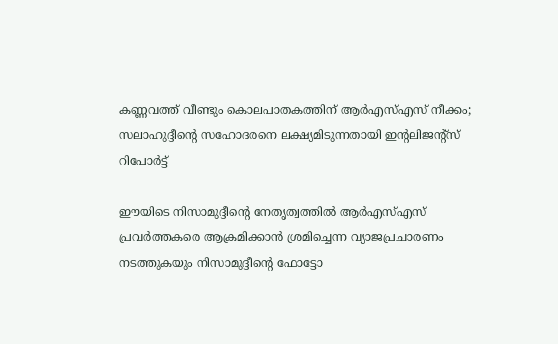കണ്ണവത്ത് വീണ്ടും കൊലപാതകത്തിന് ആര്‍എസ്എസ് നീക്കം; സലാഹുദ്ദീന്റെ സഹോദരനെ ലക്ഷ്യമിടുന്നതായി ഇന്റലിജന്റ്‌സ് റിപോര്‍ട്ട്

ഈയിടെ നിസാമുദ്ദീന്റെ നേതൃത്വത്തില്‍ ആര്‍എസ്എസ് പ്രവര്‍ത്തകരെ ആക്രമിക്കാന്‍ ശ്രമിച്ചെന്ന വ്യാജപ്രചാരണം നടത്തുകയും നിസാമുദ്ദീന്റെ ഫോട്ടോ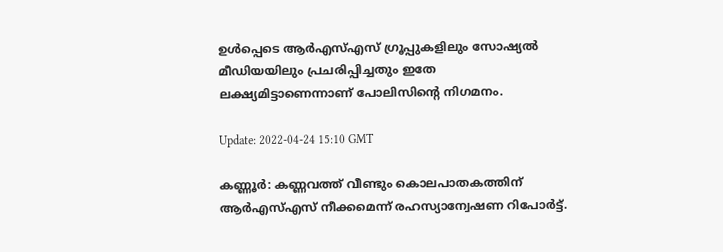ഉള്‍പ്പെടെ ആര്‍എസ്എസ് ഗ്രൂപ്പുകളിലും സോഷ്യല്‍ മീഡിയയിലും പ്രചരിപ്പിച്ചതും ഇതേ ലക്ഷ്യമിട്ടാണെന്നാണ് പോലിസിന്റെ നിഗമനം.

Update: 2022-04-24 15:10 GMT

കണ്ണൂര്‍: കണ്ണവത്ത് വീണ്ടും കൊലപാതകത്തിന് ആര്‍എസ്എസ് നീക്കമെന്ന് രഹസ്യാന്വേഷണ റിപോര്‍ട്ട്.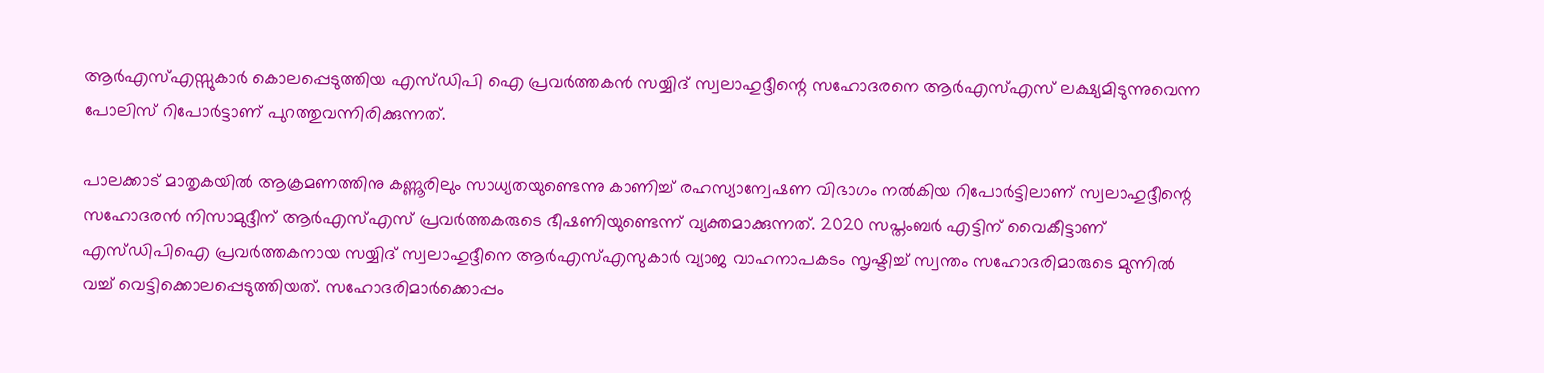ആര്‍എസ്എസ്സുകാര്‍ കൊലപ്പെടുത്തിയ എസ്ഡിപി ഐ പ്രവർത്തകന്‍ സയ്യിദ് സ്വലാഹുദ്ദീന്റെ സഹോദരനെ ആര്‍എസ്എസ് ലക്ഷ്യമിടുന്നുവെന്ന പോലിസ് റിപോര്‍ട്ടാണ് പുറത്തുവന്നിരിക്കുന്നത്.

പാലക്കാട് മാതൃകയില്‍ ആക്രമണത്തിനു കണ്ണൂരിലും സാധ്യതയുണ്ടെന്നു കാണിച്ച് രഹസ്യാന്വേഷണ വിഭാഗം നല്‍കിയ റിപോര്‍ട്ടിലാണ് സ്വലാഹുദ്ദീന്റെ സഹോദരന്‍ നിസാമുദ്ദീന് ആര്‍എസ്എസ് പ്രവര്‍ത്തകരുടെ ഭീഷണിയുണ്ടെന്ന് വ്യക്തമാക്കുന്നത്. 2020 സപ്തംബര്‍ എട്ടിന് വൈകീട്ടാണ് എസ്ഡിപിഐ പ്രവര്‍ത്തകനായ സയ്യിദ് സ്വലാഹുദ്ദീനെ ആര്‍എസ്എസുകാര്‍ വ്യാജ വാഹനാപകടം സൃഷ്ടിച്ച് സ്വന്തം സഹോദരിമാരുടെ മുന്നില്‍ വച്ച് വെട്ടിക്കൊലപ്പെടുത്തിയത്. സഹോദരിമാര്‍ക്കൊപ്പം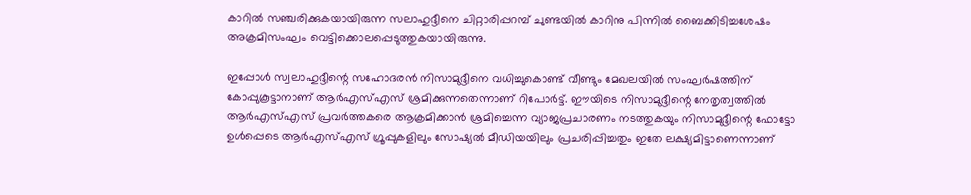കാറില്‍ സഞ്ചരിക്കുകയായിരുന്ന സലാഹുദ്ദീനെ ചിറ്റാരിപ്പറമ്പ് ചുണ്ടയില്‍ കാറിനു പിന്നില്‍ ബൈക്കിടിച്ചശേഷം അക്രമിസംഘം വെട്ടിക്കൊലപ്പെടുത്തുകയായിരുന്നു.

ഇപ്പോള്‍ സ്വലാഹുദ്ദീന്റെ സഹോദരന്‍ നിസാമുദ്ദീനെ വധിച്ചുകൊണ്ട് വീണ്ടും മേഖലയില്‍ സംഘര്‍ഷത്തിന് കോപ്പുകൂട്ടാനാണ് ആര്‍എസ്എസ് ശ്രമിക്കുന്നതെന്നാണ് റിപോര്‍ട്ട്. ഈയിടെ നിസാമുദ്ദീന്റെ നേതൃത്വത്തില്‍ ആര്‍എസ്എസ് പ്രവര്‍ത്തകരെ ആക്രമിക്കാന്‍ ശ്രമിച്ചെന്ന വ്യാജപ്രചാരണം നടത്തുകയും നിസാമുദ്ദീന്റെ ഫോട്ടോ ഉള്‍പ്പെടെ ആര്‍എസ്എസ് ഗ്രൂപ്പുകളിലും സോഷ്യല്‍ മീഡിയയിലും പ്രചരിപ്പിച്ചതും ഇതേ ലക്ഷ്യമിട്ടാണെന്നാണ്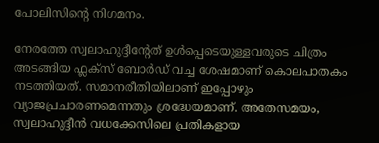പോലിസിന്റെ നിഗമനം.

നേരത്തേ സ്വലാഹുദ്ദീന്റേത് ഉള്‍പ്പെടെയുള്ളവരുടെ ചിത്രം അടങ്ങിയ ഫ്ലക്‌സ് ബോര്‍ഡ് വച്ച ശേഷമാണ് കൊലപാതകം നടത്തിയത്. സമാനരീതിയിലാണ് ഇപ്പോഴും വ്യാജപ്രചാരണമെന്നതും ശ്രദ്ധേയമാണ്. അതേസമയം, സ്വലാഹുദ്ദീന്‍ വധക്കേസിലെ പ്രതികളായ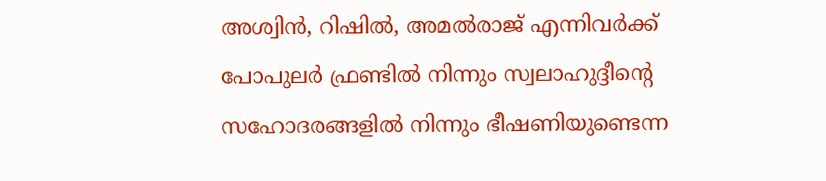അശ്വിന്‍, റിഷില്‍, അമല്‍രാജ് എന്നിവര്‍ക്ക് പോപുലര്‍ ഫ്രണ്ടില്‍ നിന്നും സ്വലാഹുദ്ദീന്റെ സഹോദരങ്ങളില്‍ നിന്നും ഭീഷണിയുണ്ടെന്ന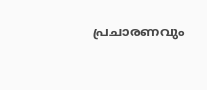പ്രചാരണവും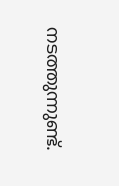നടത്തുന്നുണ്ട്.